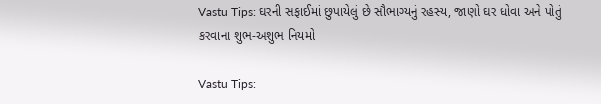Vastu Tips: ઘરની સફાઈમાં છુપાયેલું છે સૌભાગ્યનું રહસ્ય, જાણો ઘર ધોવા અને પોતું કરવાના શુભ-અશુભ નિયમો

Vastu Tips: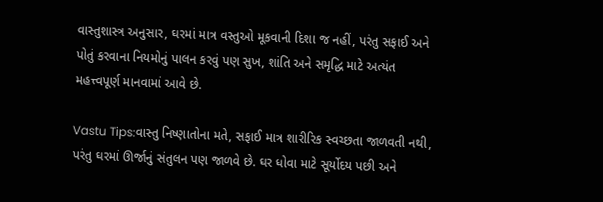વાસ્તુશાસ્ત્ર અનુસાર, ઘરમાં માત્ર વસ્તુઓ મૂકવાની દિશા જ નહીં, પરંતુ સફાઈ અને પોતું કરવાના નિયમોનું પાલન કરવું પણ સુખ, શાંતિ અને સમૃદ્ધિ માટે અત્યંત મહત્ત્વપૂર્ણ માનવામાં આવે છે.

Vastu Tips:વાસ્તુ નિષ્ણાતોના મતે, સફાઈ માત્ર શારીરિક સ્વચ્છતા જાળવતી નથી, પરંતુ ઘરમાં ઊર્જાનું સંતુલન પણ જાળવે છે. ઘર ધોવા માટે સૂર્યોદય પછી અને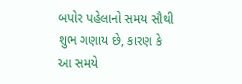બપોર પહેલાનો સમય સૌથી શુભ ગણાય છે, કારણ કે આ સમયે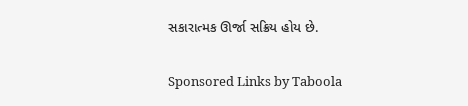સકારાત્મક ઊર્જા સક્રિય હોય છે.

Sponsored Links by Taboola